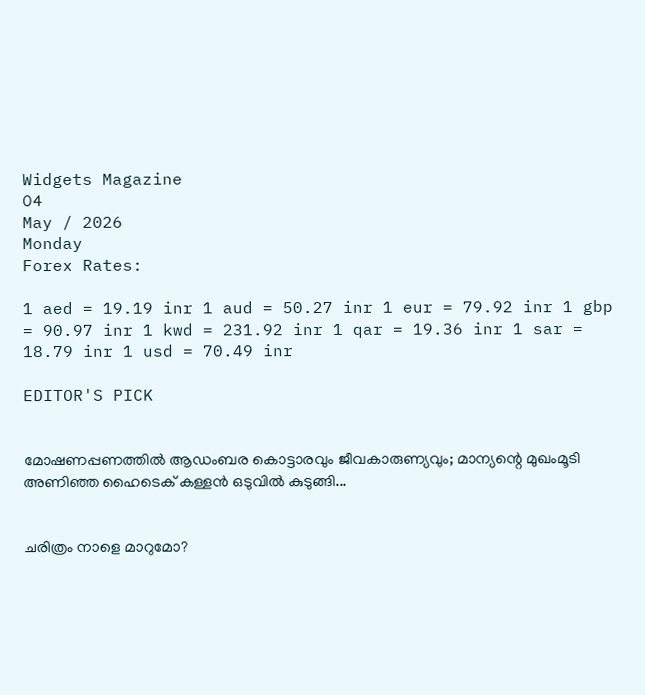Widgets Magazine
04
May / 2026
Monday
Forex Rates:

1 aed = 19.19 inr 1 aud = 50.27 inr 1 eur = 79.92 inr 1 gbp = 90.97 inr 1 kwd = 231.92 inr 1 qar = 19.36 inr 1 sar = 18.79 inr 1 usd = 70.49 inr

EDITOR'S PICK


മോഷണപ്പണത്തിൽ ആഡംബര കൊട്ടാരവും ജീവകാരുണ്യവും; മാന്യന്റെ മുഖംമൂടി അണിഞ്ഞ ഹൈടെക് കള്ളൻ ഒടുവിൽ കുടുങ്ങി...


ചരിത്രം നാളെ മാറുമോ?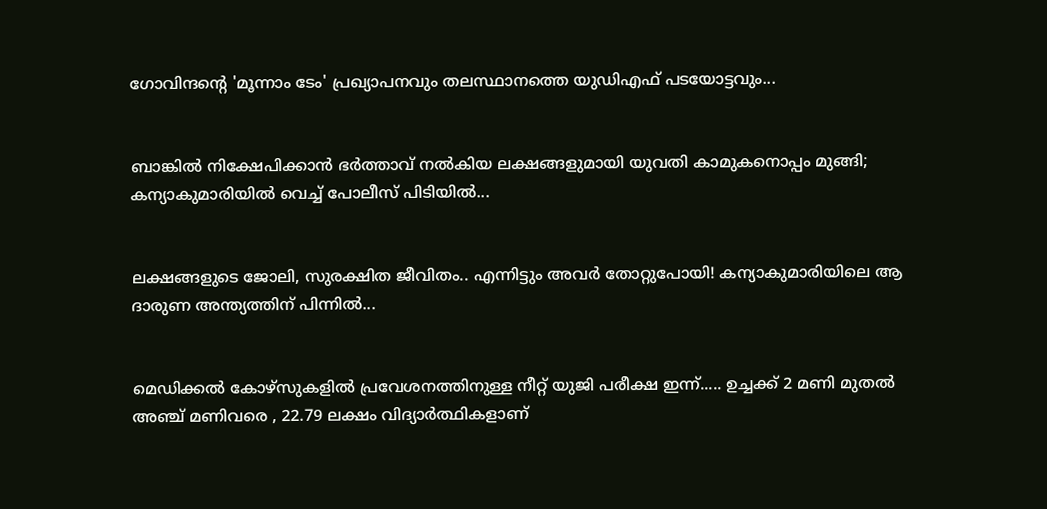ഗോവിന്ദന്റെ 'മൂന്നാം ടേം' പ്രഖ്യാപനവും തലസ്ഥാനത്തെ യുഡിഎഫ് പടയോട്ടവും...


ബാങ്കിൽ നിക്ഷേപിക്കാൻ ഭർത്താവ് നൽകിയ ലക്ഷങ്ങളുമായി യുവതി കാമുകനൊപ്പം മുങ്ങി; കന്യാകുമാരിയിൽ വെച്ച് പോലീസ് പിടിയിൽ...


ലക്ഷങ്ങളുടെ ജോലി, സുരക്ഷിത ജീവിതം.. എന്നിട്ടും അവർ തോറ്റുപോയി! കന്യാകുമാരിയിലെ ആ ദാരുണ അന്ത്യത്തിന് പിന്നിൽ...


മെഡിക്കല്‍ കോഴ്‌സുകളില്‍ പ്രവേശനത്തിനുള്ള നീറ്റ് യുജി പരീക്ഷ ഇന്ന്..... ഉച്ചക്ക് 2 മണി മുതല്‍ അഞ്ച് മണിവരെ , 22.79 ലക്ഷം വിദ്യാര്‍ത്ഥികളാണ്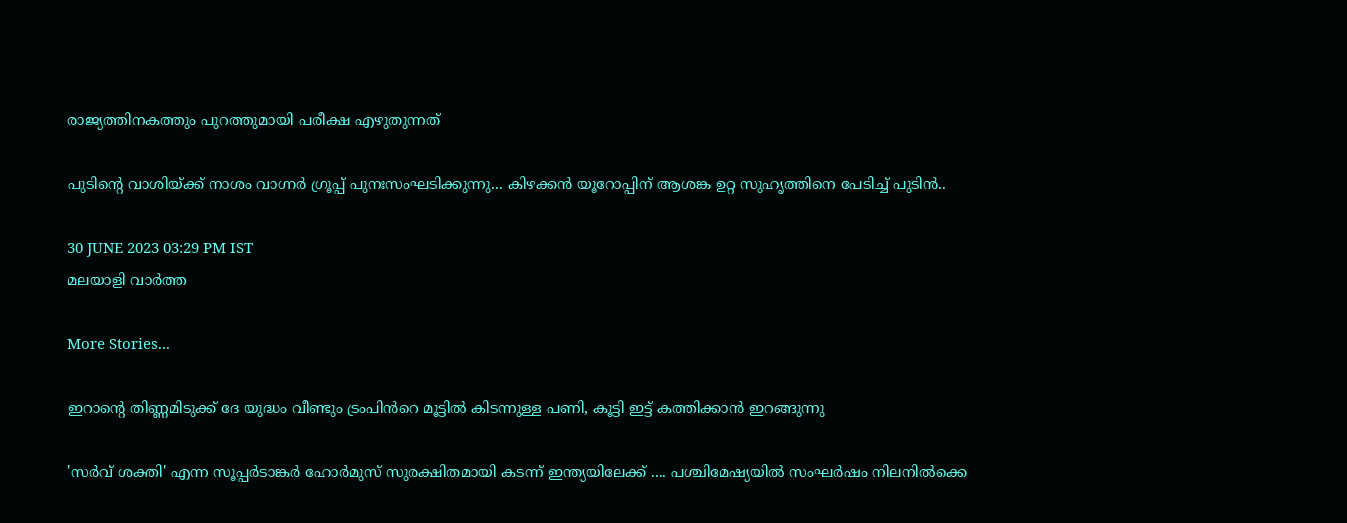രാജ്യത്തിനകത്തും പുറത്തുമായി പരീക്ഷ എഴുതുന്നത്

പുടിന്റെ വാശിയ്ക്ക് നാശം വാഗ്നര്‍ ഗ്രൂപ്പ് പുനഃസംഘടിക്കുന്നു... കിഴക്കന്‍ യൂറോപ്പിന് ആശങ്ക ഉറ്റ സുഹൃത്തിനെ പേടിച്ച്‌ പുടിൻ..

30 JUNE 2023 03:29 PM IST
മലയാളി വാര്‍ത്ത

More Stories...

ഇറാന്റെ തിണ്ണമിടുക്ക് ദേ യുദ്ധം വീണ്ടും ട്രംപിൻറെ മൂട്ടിൽ കിടന്നുള്ള പണി, കൂട്ടി ഇട്ട് കത്തിക്കാൻ ഇറങ്ങുന്നു

'സർവ് ശക്തി' എന്ന സൂപ്പർടാങ്കർ ഹോർമുസ് സുരക്ഷിതമായി കടന്ന് ഇന്ത്യയിലേക്ക് .... പശ്ചിമേഷ്യയിൽ സംഘർഷം നിലനിൽക്കെ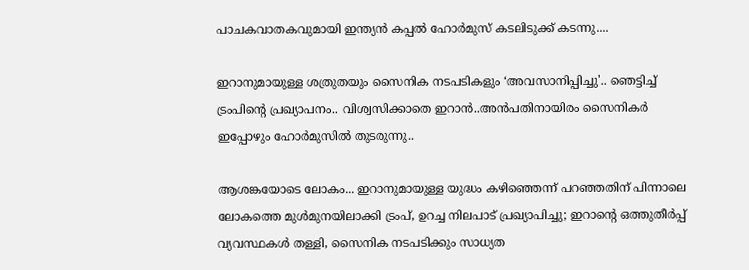പാചകവാതകവുമായി ഇന്ത്യൻ കപ്പൽ ഹോർമുസ് കടലിടുക്ക് കടന്നു....

ഇറാനുമായുള്ള ശത്രുതയും സൈനിക നടപടികളും ‘അവസാനിപ്പിച്ചു'.. ഞെട്ടിച്ച് ട്രംപിന്‍റെ പ്രഖ്യാപനം.. വിശ്വസിക്കാതെ ഇറാൻ..അൻപതിനായിരം സൈനികർ ഇപ്പോഴും ഹോർമുസിൽ തുടരുന്നു..

ആശങ്കയോടെ ലോകം... ഇറാനുമായുള്ള യുദ്ധം കഴിഞ്ഞെന്ന് പറഞ്ഞതിന് പിന്നാലെ ലോകത്തെ മുൾമുനയിലാക്കി ട്രംപ്, ഉറച്ച നിലപാട് പ്രഖ്യാപിച്ചു; ഇറാന്‍റെ ഒത്തുതീർപ്പ് വ്യവസ്ഥകൾ തള്ളി, സൈനിക നടപടിക്കും സാധ്യത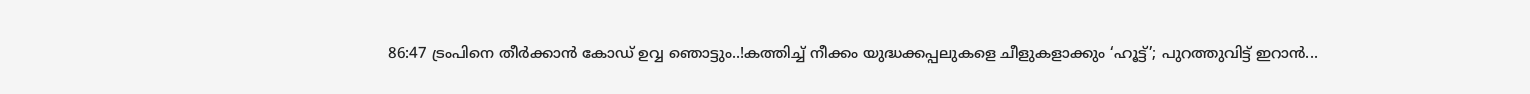86:47 ട്രംപിനെ തീർക്കാൻ കോഡ് ഉവ്വ ഞൊട്ടും..!കത്തിച്ച് നീക്കം യുദ്ധക്കപ്പലുകളെ ചീളുകളാക്കും ‘ഹൂട്ട്’; പുറത്തുവിട്ട് ഇറാന്‍...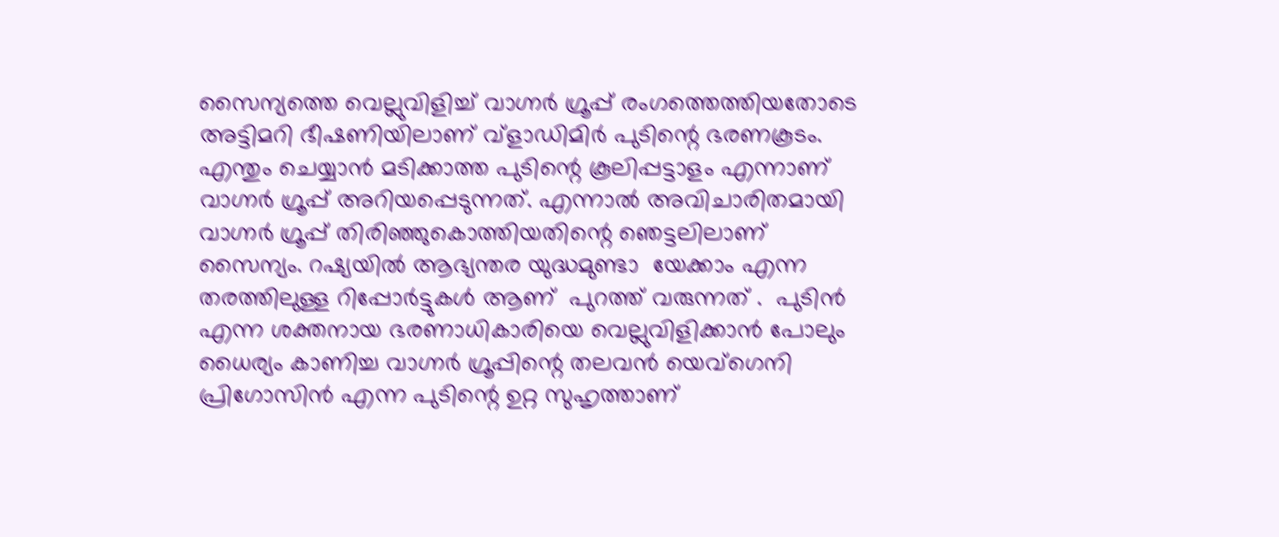സൈന്യത്തെ വെല്ലുവിളിച്ച് വാഗ്നര്‍ ഗ്രൂപ്പ് രംഗത്തെത്തിയതോടെ അട്ടിമറി ഭീഷണിയിലാണ് വ്‌ളാഡിമിര്‍ പുടിന്റെ ഭരണകൂടം. എന്തും ചെയ്യാന്‍ മടിക്കാത്ത പുടിന്റെ കൂലിപ്പട്ടാളം എന്നാണ് വാഗ്നര്‍ ഗ്രൂപ്പ് അറിയപ്പെടുന്നത്. എന്നാല്‍ അവിചാരിതമായി വാഗ്നര്‍ ഗ്രൂപ്പ് തിരിഞ്ഞുകൊത്തിയതിന്റെ ഞെട്ടലിലാണ് സൈന്യം. റഷ്യയിൽ ആഭ്യന്തര യുദ്ധമുണ്ടാ  യേക്കാം എന്ന തരത്തിലുള്ള റിപ്പോര്‍ട്ടുകള്‍ ആണ്  പുറത്ത് വരുന്നത് .  പുടിന്‍ എന്ന ശക്തനായ ഭരണാധികാരിയെ വെല്ലുവിളിക്കാന്‍ പോലും ധൈര്യം കാണിച്ച വാഗ്നര്‍ ഗ്രൂപ്പിന്റെ തലവന്‍ യെവ്ഗെനി പ്രിഗോസിന്‍ എന്ന പുടിന്റെ ഉറ്റ സുഹൃത്താണ്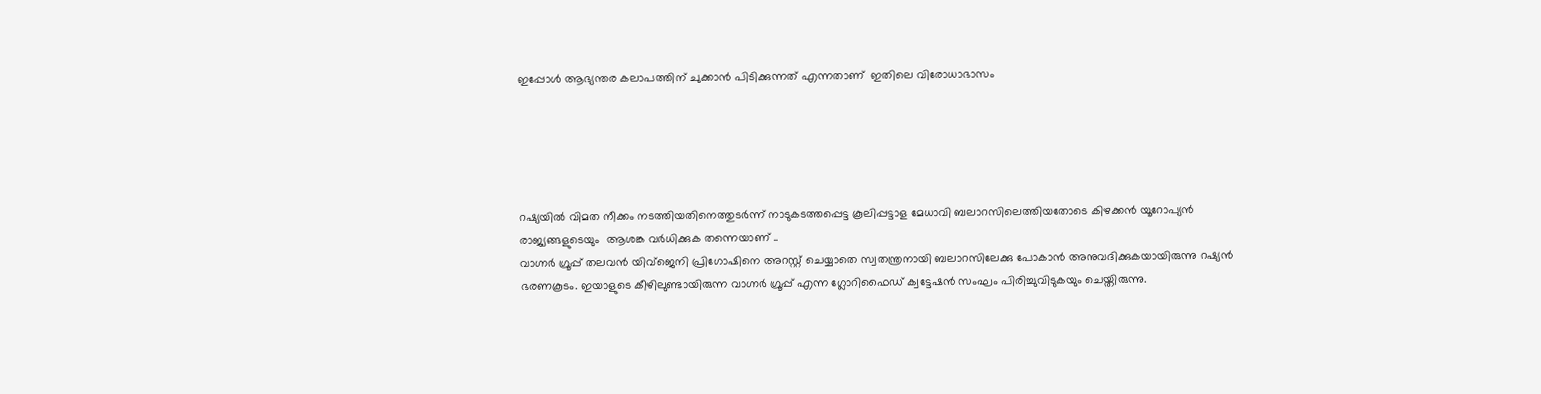ഇപ്പോൾ ആഭ്യന്തര കലാപത്തിന് ചുക്കാൻ പിടിക്കുന്നത് എന്നതാണ്  ഇതിലെ വിരോധാഭാസം





റഷ്യയില്‍ വിമത നീക്കം നടത്തി‌യതിനെത്തുടര്‍ന്ന് നാടുകടത്തപ്പെട്ട കൂലിപ്പട്ടാള മേധാവി ബലാറസിലെത്തിയതോടെ കിഴക്കൻ യൂറോപ്യൻ രാജ്യങ്ങളുടെയും  ആശങ്ക വര്‍ധിക്കുക തന്നെയാണ് ..
വാഗ്നര്‍ ഗ്രൂപ്പ് തലവൻ യിവ്ജെനി പ്രിഗോഷിനെ അറസ്റ്റ് ചെയ്യാതെ സ്വതന്ത്രനായി ബലാറസിലേക്കു പോകാൻ അനുവദിക്കുകയായിരുന്നു റഷ്യൻ ഭരണകൂടം. ഇയാളുടെ കീഴിലുണ്ടായിരുന്ന വാഗ്നര്‍ ഗ്രൂപ്പ് എന്ന ഗ്ലോറിഫൈഡ് ക്വട്ടേഷൻ സംഘം പിരിച്ചുവിടുകയും ചെയ്തിരുന്നു.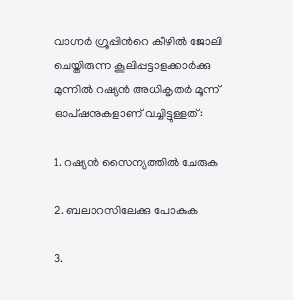വാഗ്നര്‍ ഗ്രൂപ്പിന്‍റെ കീഴില്‍ ജോലി ചെയ്തിരുന്ന കൂലിപ്പട്ടാളക്കാര്‍ക്കു മുന്നില്‍ റഷ്യൻ അധികൃതര്‍ മൂന്ന് ഓപ്ഷനുകളാണ് വച്ചിട്ടുള്ളത്:

1. റഷ്യൻ സൈന്യത്തില്‍ ചേരുക

2. ബലാറസിലേക്കു പോകുക

3.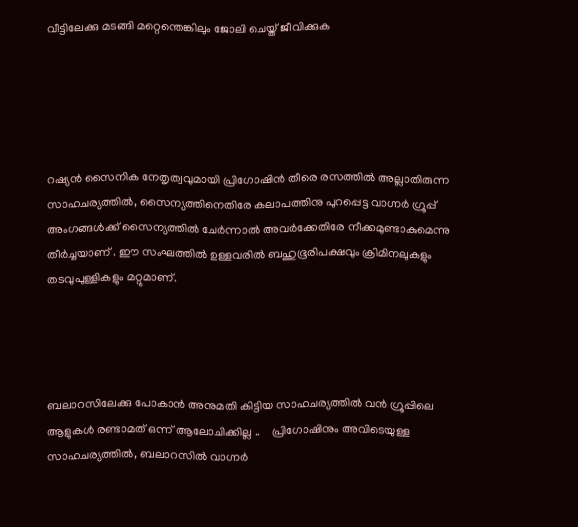വീട്ടിലേക്കു മടങ്ങി മറ്റെന്തെങ്കിലും ജോലി ചെയ്ത് ജീവിക്കുക





റഷ്യൻ സൈനിക നേതൃത്വവുമായി പ്രിഗോഷിൻ തീരെ രസത്തില്‍ അല്ലാതിരുന്ന സാഹചര്യത്തില്‍, സൈന്യത്തിനെതിരേ കലാപത്തിനു പുറപ്പെട്ട വാഗ്നര്‍ ഗ്രൂപ്പ് അംഗങ്ങള്‍ക്ക് സൈന്യത്തില്‍ ചേര്‍ന്നാല്‍ അവർക്കേതിരേ നീക്കമുണ്ടാകുമെന്നു തീർച്ചയാണ് . ഈ സംഘത്തില്‍ ഉള്ളവരില്‍ ബഹുഭൂരിപക്ഷവും ക്രിമിനലുകളും തടവുപുള്ളികളും മറ്റുമാണ്.




ബലാറസിലേക്കു പോകാൻ അനുമതി കിട്ടിയ സാഹചര്യത്തില്‍ വൻ ഗ്രൂപ്പിലെ ആളുകൾ രണ്ടാമത് ഒന്ന് ആലോചിക്കില്ല ..    പ്രിഗോഷിനും അവിടെയുള്ള സാഹചര്യത്തില്‍, ബലാറസില്‍ വാഗ്നര്‍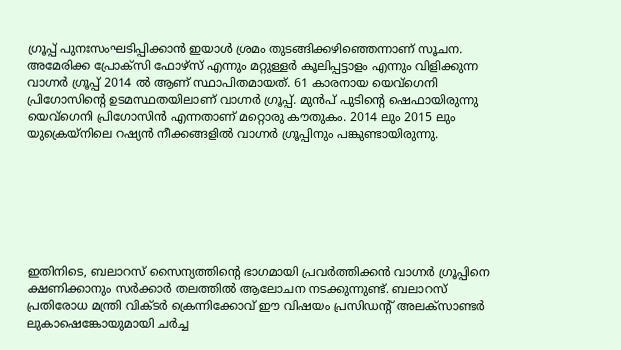ഗ്രൂപ്പ് പുനഃസംഘടിപ്പിക്കാൻ ഇയാള്‍ ശ്രമം തുടങ്ങിക്കഴിഞ്ഞെന്നാണ് സൂചന.  അമേരിക്ക പ്രോക്‌സി ഫോഴ്‌സ് എന്നും മറ്റുള്ളര്‍ കൂലിപ്പട്ടാളം എന്നും വിളിക്കുന്ന വാഗ്നര്‍ ഗ്രൂപ്പ് 2014 ല്‍ ആണ് സ്ഥാപിതമായത്. 61 കാരനായ യെവ്ഗെനി പ്രിഗോസിന്റെ ഉടമസ്ഥതയിലാണ് വാഗ്നര്‍ ഗ്രൂപ്പ്. മുന്‍പ് പുടിന്റെ ഷെഫായിരുന്നു യെവ്ഗെനി പ്രിഗോസിന്‍ എന്നതാണ് മറ്റൊരു കൗതുകം. 2014 ലും 2015 ലും യുക്രെയ്‌നിലെ റഷ്യന്‍ നീക്കങ്ങളില്‍ വാഗ്നര്‍ ഗ്രൂപ്പിനും പങ്കുണ്ടായിരുന്നു.







ഇതിനിടെ, ബലാറസ് സൈന്യത്തിന്‍റെ ഭാഗമായി പ്രവര്‍ത്തിക്കൻ വാഗ്നര്‍ ഗ്രൂപ്പിനെ ക്ഷണിക്കാനും സര്‍ക്കാര്‍ തലത്തില്‍ ആലോചന നടക്കുന്നുണ്ട്. ബലാറസ് പ്രതിരോധ മന്ത്രി വിക്ടര്‍ ക്രെന്നിക്കോവ് ഈ വിഷയം പ്രസിഡന്‍റ് അലക്സാണ്ടര്‍ ലുകാഷെങ്കോയുമായി ചര്‍ച്ച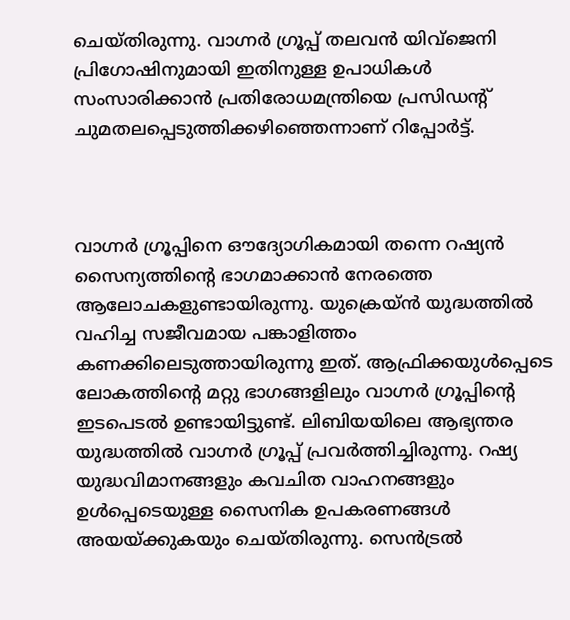ചെയ്തിരുന്നു. വാഗ്നര്‍ ഗ്രൂപ്പ് തലവൻ യിവ്ജെനി പ്രിഗോഷിനുമായി ഇതിനുള്ള ഉപാധികള്‍ സംസാരിക്കാൻ പ്രതിരോധമന്ത്രിയെ പ്രസിഡന്‍റ് ചുമതലപ്പെടുത്തിക്കഴിഞ്ഞെന്നാണ് റിപ്പോര്‍ട്ട്.



വാഗ്നര്‍ ഗ്രൂപ്പിനെ ഔദ്യോഗികമായി തന്നെ റഷ്യൻ സൈന്യത്തിന്‍റെ ഭാഗമാക്കാൻ നേരത്തെ ആലോചകളുണ്ടായിരുന്നു. യുക്രെയ്ൻ യുദ്ധത്തില്‍ വഹിച്ച സജീവമായ പങ്കാളിത്തം കണക്കിലെടുത്തായിരുന്നു ഇത്. ആഫ്രിക്കയുള്‍പ്പെടെ ലോകത്തിന്റെ മറ്റു ഭാഗങ്ങളിലും വാഗ്നര്‍ ഗ്രൂപ്പിന്റെ ഇടപെടല്‍ ഉണ്ടായിട്ടുണ്ട്. ലിബിയയിലെ ആഭ്യന്തര യുദ്ധത്തില്‍ വാഗ്നര്‍ ഗ്രൂപ്പ് പ്രവര്‍ത്തിച്ചിരുന്നു. റഷ്യ യുദ്ധവിമാനങ്ങളും കവചിത വാഹനങ്ങളും ഉള്‍പ്പെടെയുള്ള സൈനിക ഉപകരണങ്ങള്‍ അയയ്ക്കുകയും ചെയ്തിരുന്നു. സെന്‍ട്രല്‍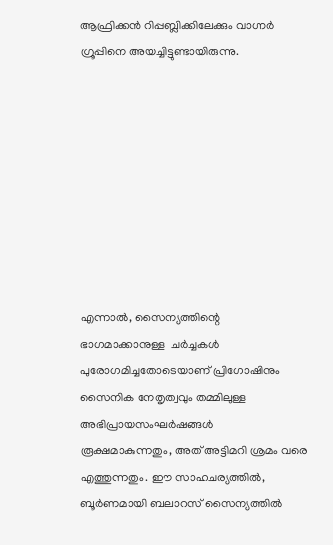ആഫ്രിക്കന്‍ റിപ്പബ്ലിക്കിലേക്കും വാഗ്നര്‍ ഗ്രൂപ്പിനെ അയച്ചിട്ടുണ്ടായിരുന്നു.









എന്നാല്‍, സൈന്യത്തിന്റെ ഭാഗമാക്കാനുള്ള  ചര്‍ച്ചകള്‍ പുരോഗമിച്ചതോടെയാണ് പ്രിഗോഷിനും സൈനിക നേതൃത്വവും തമ്മിലുള്ള അഭിപ്രായസംഘര്‍ഷങ്ങള്‍ രൂക്ഷമാകുന്നതും, അത് അട്ടിമറി ശ്രമം വരെ എത്തുന്നതും. ഈ സാഹചര്യത്തില്‍, ബൂര്‍ണമായി ബലാറസ് സൈന്യത്തില്‍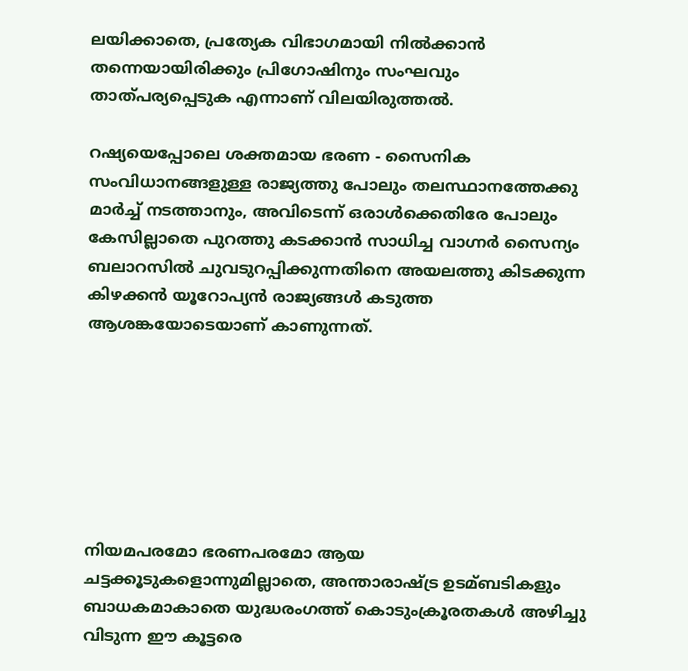ലയിക്കാതെ, പ്രത്യേക വിഭാഗമായി നില്‍ക്കാൻ തന്നെയായിരിക്കും പ്രിഗോഷിനും സംഘവും താത്പര്യപ്പെടുക എന്നാണ് വിലയിരുത്തല്‍.

റഷ്യയെപ്പോലെ ശക്തമായ ഭരണ - സൈനിക സംവിധാനങ്ങളുള്ള രാജ്യത്തു പോലും തലസ്ഥാനത്തേക്കു മാര്‍ച്ച്‌ നടത്താനും, അവിടെന്ന് ഒരാള്‍ക്കെതിരേ പോലും കേസില്ലാതെ പുറത്തു കടക്കാൻ സാധിച്ച വാഗ്നര്‍ സൈന്യം ബലാറസില്‍ ചുവടുറപ്പിക്കുന്നതിനെ അയലത്തു കിടക്കുന്ന കിഴക്കൻ യൂറോപ്യൻ രാജ്യങ്ങള്‍ കടുത്ത ആശങ്കയോടെയാണ് കാണുന്നത്.







നിയമപരമോ ഭരണപരമോ ആയ ചട്ടക്കൂടുകളൊന്നുമില്ലാതെ, അന്താരാഷ്ട്ര ഉടമ്ബടികളും ബാധകമാകാതെ യുദ്ധരംഗത്ത് കൊടുംക്രൂരതകള്‍ അഴിച്ചു വിടുന്ന ഈ കൂട്ടരെ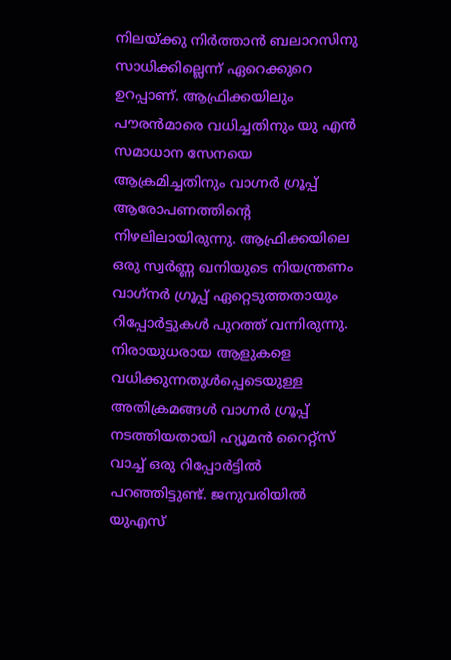നിലയ്ക്കു നിര്‍ത്താൻ ബലാറസിനു സാധിക്കില്ലെന്ന് ഏറെക്കുറെ ഉറപ്പാണ്. ആഫ്രിക്കയിലും പൗരന്‍മാരെ വധിച്ചതിനും യു എന്‍ സമാധാന സേനയെ ആക്രമിച്ചതിനും വാഗ്നര്‍ ഗ്രൂപ്പ് ആരോപണത്തിന്റെ നിഴലിലായിരുന്നു. ആഫ്രിക്കയിലെ ഒരു സ്വര്‍ണ്ണ ഖനിയുടെ നിയന്ത്രണം വാഗ്‌നര്‍ ഗ്രൂപ്പ് ഏറ്റെടുത്തതായും റിപ്പോര്‍ട്ടുകള്‍ പുറത്ത് വന്നിരുന്നു. നിരായുധരായ ആളുകളെ വധിക്കുന്നതുള്‍പ്പെടെയുള്ള അതിക്രമങ്ങള്‍ വാഗ്നര്‍ ഗ്രൂപ്പ് നടത്തിയതായി ഹ്യൂമന്‍ റൈറ്റ്സ് വാച്ച് ഒരു റിപ്പോര്‍ട്ടില്‍ പറഞ്ഞിട്ടുണ്ട്. ജനുവരിയില്‍ യുഎസ്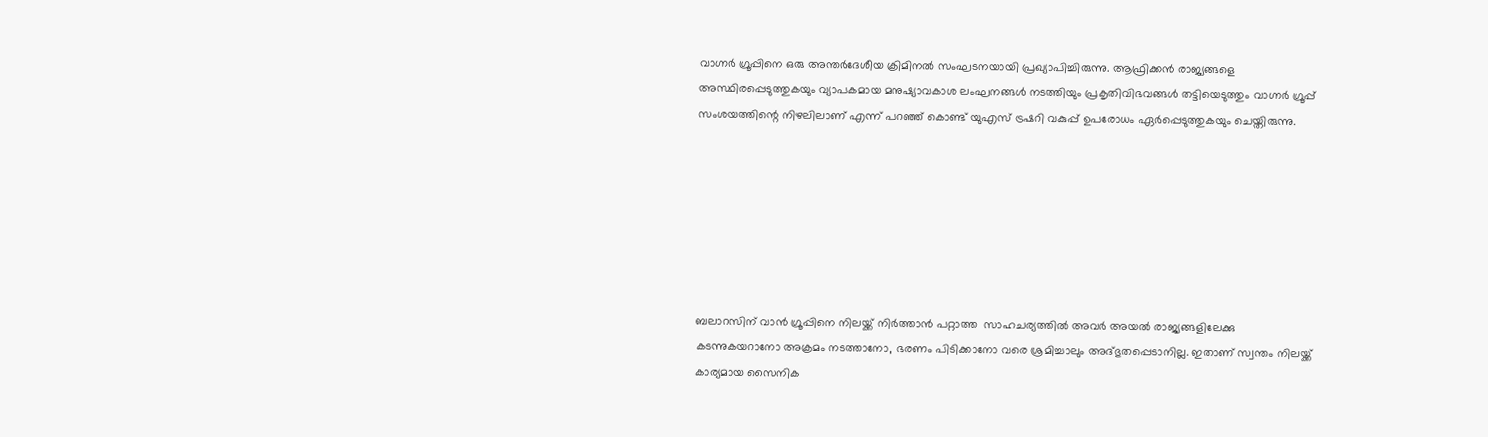വാഗ്നര്‍ ഗ്രൂപ്പിനെ ഒരു അന്തര്‍ദേശീയ ക്രിമിനല്‍ സംഘടനയായി പ്രഖ്യാപിച്ചിരുന്നു. ആഫ്രിക്കന്‍ രാജ്യങ്ങളെ അസ്ഥിരപ്പെടുത്തുകയും വ്യാപകമായ മനുഷ്യാവകാശ ലംഘനങ്ങള്‍ നടത്തിയും പ്രകൃതിവിഭവങ്ങള്‍ തട്ടിയെടുത്തും വാഗ്നര്‍ ഗ്രൂപ്പ് സംശയത്തിന്റെ നിഴലിലാണ് എന്ന് പറഞ്ഞ് കൊണ്ട് യുഎസ് ട്രഷറി വകുപ്പ് ഉപരോധം ഏര്‍പ്പെടുത്തുകയും ചെയ്തിരുന്നു.







ബലാറസിന് വാൻ ഗ്രൂപ്പിനെ നിലയ്ക്ക് നിർത്താൻ പറ്റാത്ത  സാഹചര്യത്തില്‍ അവര്‍ അയല്‍ രാജ്യങ്ങളിലേക്കു കടന്നുകയറാനോ അക്രമം നടത്താനോ, ഭരണം പിടിക്കാനോ വരെ ശ്രമിച്ചാലും അദ്ഭുതപ്പെടാനില്ല. ഇതാണ് സ്വന്തം നിലയ്ക്ക് കാര്യമായ സൈനിക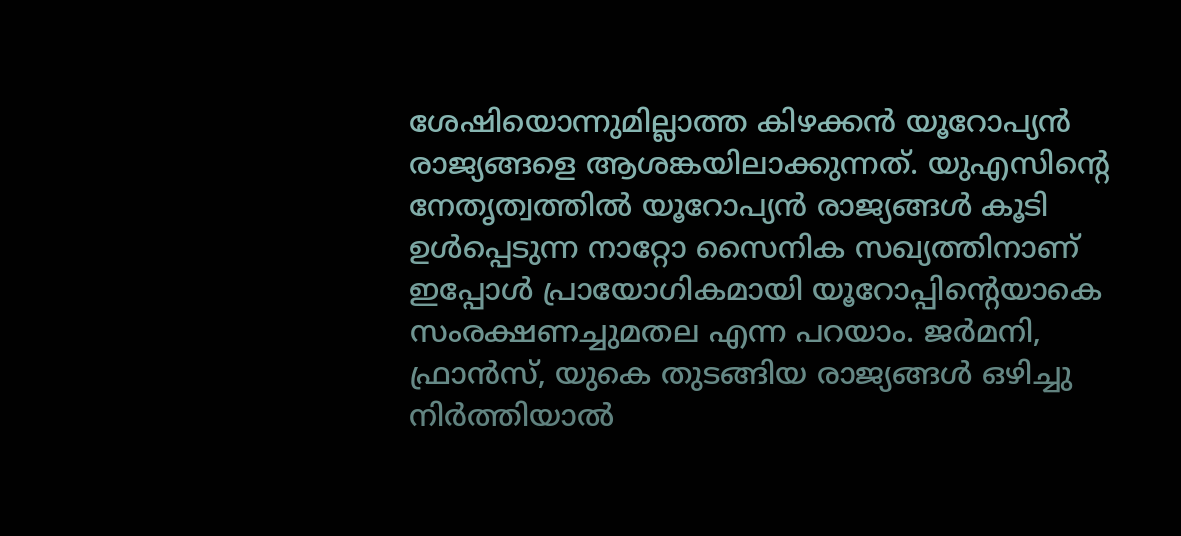ശേഷിയൊന്നുമില്ലാത്ത കിഴക്കൻ യൂറോപ്യൻ രാജ്യങ്ങളെ ആശങ്കയിലാക്കുന്നത്. യുഎസിന്‍റെ നേതൃത്വത്തില്‍ യൂറോപ്യൻ രാജ്യങ്ങള്‍ കൂടി ഉള്‍പ്പെടുന്ന നാറ്റോ സൈനിക സഖ്യത്തിനാണ് ഇപ്പോള്‍ പ്രായോഗികമായി യൂറോപ്പിന്‍റെയാകെ സംരക്ഷണച്ചുമതല എന്ന പറയാം. ജര്‍മനി, ഫ്രാൻസ്, യുകെ തുടങ്ങിയ രാജ്യങ്ങള്‍ ഒഴിച്ചു നിര്‍ത്തിയാല്‍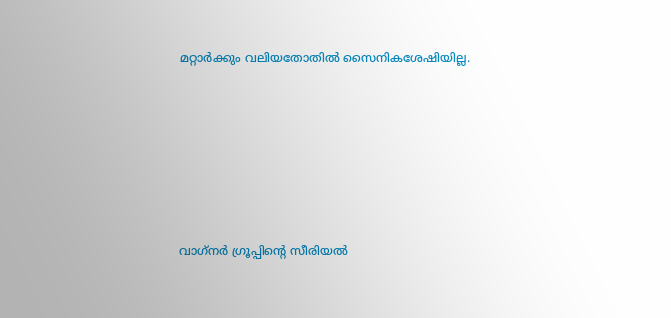മറ്റാര്‍ക്കും വലിയതോതില്‍ സൈനികശേഷിയില്ല.







വാഗ്‌നര്‍ ഗ്രൂപ്പിന്‍റെ സീരിയല്‍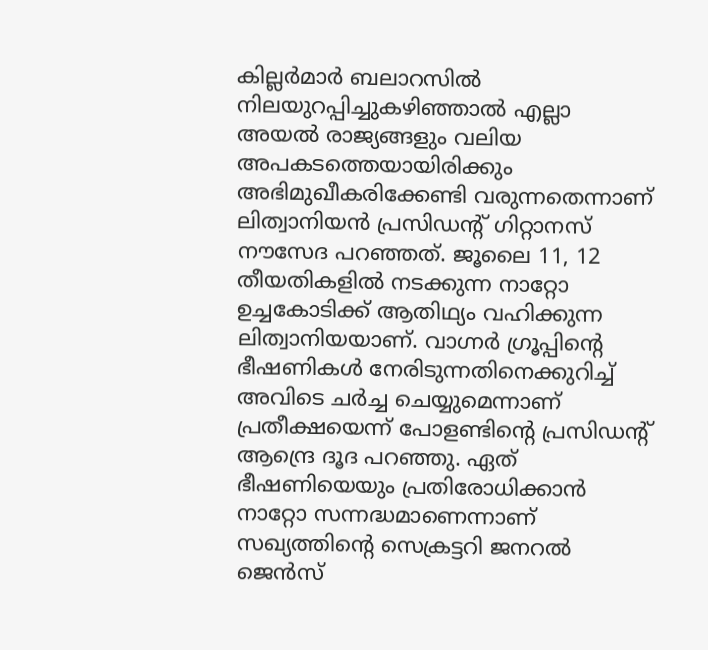കില്ലര്‍മാര്‍ ബലാറസില്‍ നിലയുറപ്പിച്ചുകഴിഞ്ഞാല്‍ എല്ലാ അയല്‍ രാജ്യങ്ങളും വലിയ അപകടത്തെയായിരിക്കും അഭിമുഖീകരിക്കേണ്ടി വരുന്നതെന്നാണ് ലിത്വാനിയന്‍ പ്രസിഡന്‍റ് ഗിറ്റാനസ് നൗസേദ പറഞ്ഞത്. ജൂലൈ 11, 12 തീയതികളില്‍ നടക്കുന്ന നാറ്റോ ഉച്ചകോടിക്ക് ആതിഥ്യം വഹിക്കുന്ന ലിത്വാനിയയാണ്. വാഗ്നര്‍ ഗ്രൂപ്പിന്‍റെ ഭീഷണികള്‍ നേരിടുന്നതിനെക്കുറിച്ച്‌ അവിടെ ചര്‍ച്ച ചെയ്യുമെന്നാണ് പ്രതീക്ഷയെന്ന് പോളണ്ടിന്‍റെ പ്രസിഡന്‍റ് ആന്ദ്രെ ദൂദ പറഞ്ഞു. ഏത് ഭീഷണിയെയും പ്രതിരോധിക്കാന്‍ നാറ്റോ സന്നദ്ധമാണെന്നാണ് സഖ്യത്തിന്‍റെ സെക്രട്ടറി ജനറല്‍ ജെന്‍സ്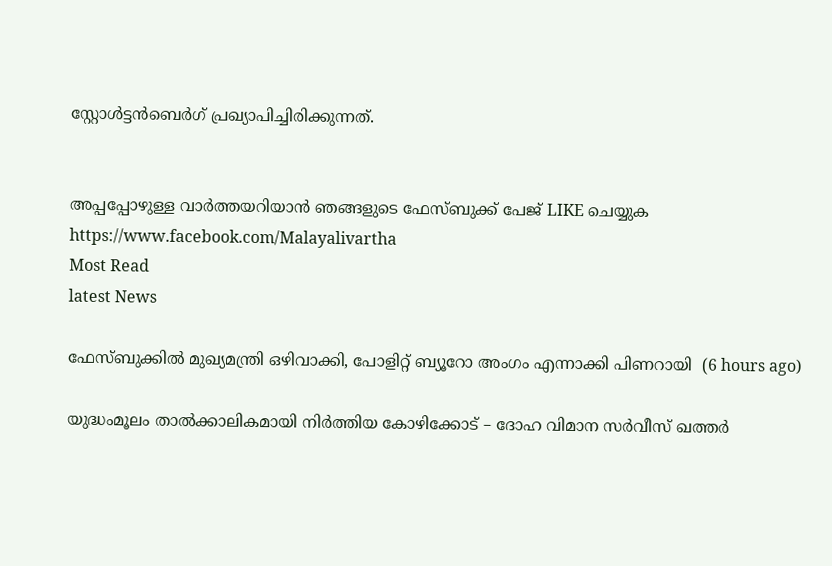സ്റ്റോള്‍ട്ടന്‍ബെര്‍ഗ് പ്രഖ്യാപിച്ചിരിക്കുന്നത്.


അപ്പപ്പോഴുള്ള വാര്‍ത്തയറിയാന്‍ ഞങ്ങളുടെ ഫേസ്‌ബുക്ക്‌ പേജ് LIKE ചെയ്യുക
https://www.facebook.com/Malayalivartha
Most Read
latest News

ഫേസ്ബുക്കിൽ മുഖ്യമന്ത്രി ഒഴിവാക്കി, പോളിറ്റ് ബ്യൂറോ അംഗം എന്നാക്കി പിണറായി  (6 hours ago)

യുദ്ധംമൂലം താൽക്കാലികമായി നിർത്തിയ കോഴിക്കോട് – ദോഹ വിമാന സർവീസ് ഖത്തർ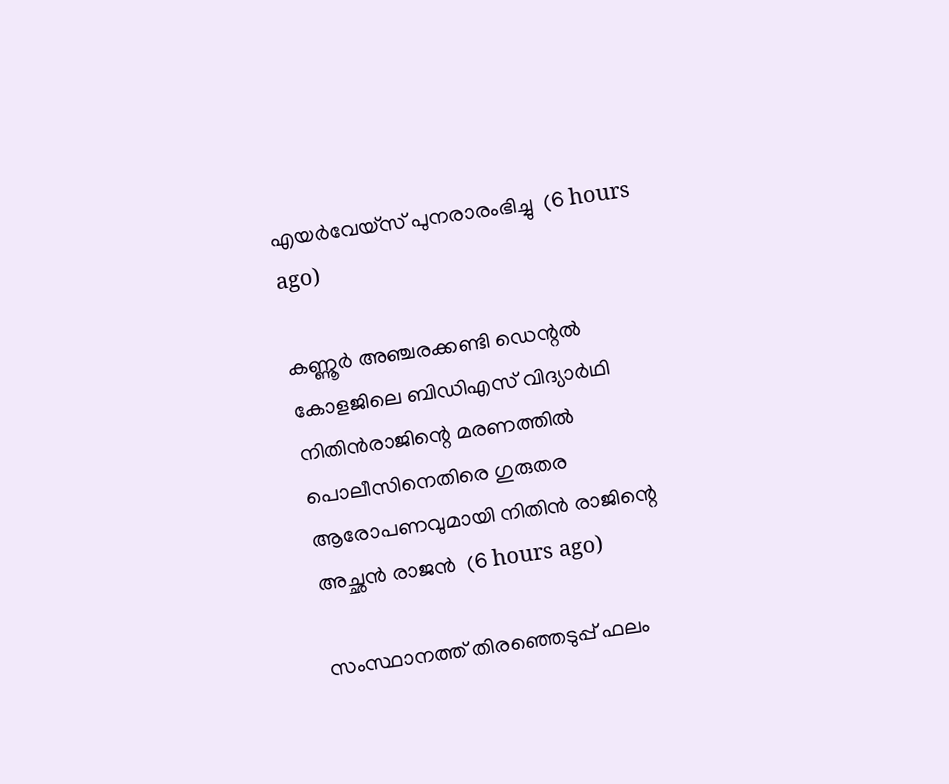എയർവേയ്സ് പുനരാരംഭിച്ചു  (6 hours ago)

കണ്ണൂർ അഞ്ചരക്കണ്ടി ഡെന്റൽ കോളജിലെ ബിഡിഎസ് വിദ്യാർഥി നിതിൻരാജിന്റെ മരണത്തിൽ പൊലീസിനെതിരെ ഗുരുതര ആരോപണവുമായി നിതിൻ രാജിന്റെ അച്ഛൻ രാജൻ  (6 hours ago)

സംസ്ഥാനത്ത് തിരഞ്ഞെടുപ്പ് ഫലം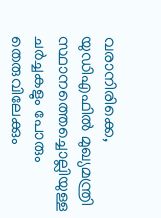വരാനിരിക്കെ, യുഡിഎഫിൽ മുഖ്യമന്ത്രി സ്ഥാനത്തെച്ചൊല്ലിയുള്ള ചർച്ചകളും പോരും തെരുവിലേക്കും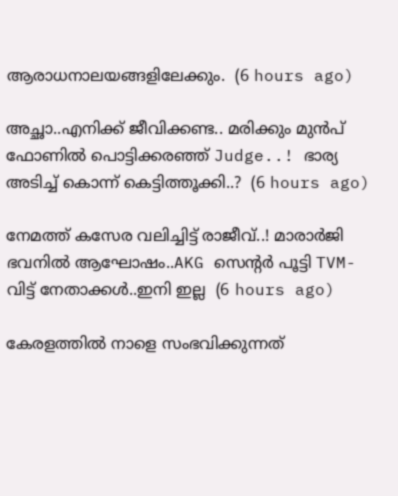ആരാധനാലയങ്ങളിലേക്കും.  (6 hours ago)

അച്ഛാ..എനിക്ക് ജീവിക്കണ്ട.. മരിക്കും മുൻപ് ഫോണിൽ പൊട്ടിക്കരഞ്ഞ് Judge..! ഭാര്യ അടിച്ച് കൊന്ന് കെട്ടിത്തൂക്കി..?  (6 hours ago)

നേമത്ത് കസേര വലിച്ചിട്ട് രാജീവ്..! മാരാർജി ഭവനിൽ ആഘോഷം..AKG സെന്റർ പൂട്ടി TVM- വിട്ട് നേതാക്കൾ..ഇനി ഇല്ല  (6 hours ago)

കേരളത്തിൽ നാളെ സംഭവിക്കുന്നത്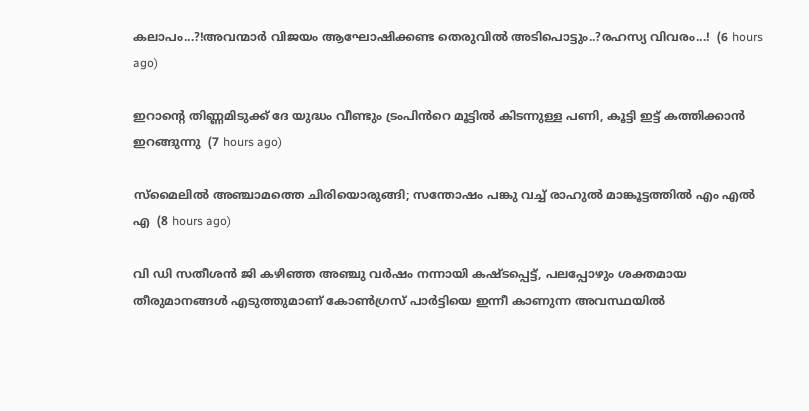കലാപം...?!അവന്മാർ വിജയം ആഘോഷിക്കണ്ട തെരുവിൽ അടിപൊട്ടും..?രഹസ്യ വിവരം...!  (6 hours ago)

ഇറാന്റെ തിണ്ണമിടുക്ക് ദേ യുദ്ധം വീണ്ടും ട്രംപിൻറെ മൂട്ടിൽ കിടന്നുള്ള പണി, കൂട്ടി ഇട്ട് കത്തിക്കാൻ ഇറങ്ങുന്നു  (7 hours ago)

സ്മൈലിൽ അഞ്ചാമത്തെ ചിരിയൊരുങ്ങി; സന്തോഷം പങ്കു വച്ച് രാഹുൽ മാങ്കൂട്ടത്തിൽ എം എൽ എ  (8 hours ago)

വി ഡി സതീശൻ ജി കഴിഞ്ഞ അഞ്ചു വർഷം നന്നായി കഷ്ടപ്പെട്ട്, പലപ്പോഴും ശക്തമായ തീരുമാനങ്ങൾ എടുത്തുമാണ് കോൺഗ്രസ്‌ പാർട്ടിയെ ഇന്നീ കാണുന്ന അവസ്ഥയിൽ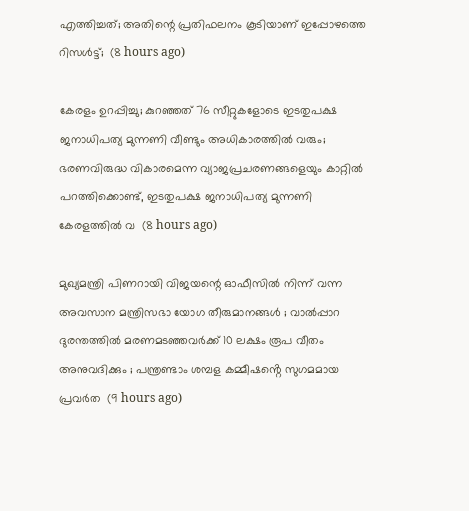എത്തിച്ചത്; അതിന്റെ പ്രതിഫലനം കൂടിയാണ് ഇപ്പോഴത്തെ റിസൾട്ട്‌;  (8 hours ago)

കേരളം ഉറപ്പിച്ചു; കുറഞ്ഞത് 76 സീറ്റുകളോടെ ഇടതുപക്ഷ ജനാധിപത്യ മുന്നണി വീണ്ടും അധികാരത്തിൽ വരും; ഭരണവിരുദ്ധ വികാരമെന്ന വ്യാജപ്രചരണങ്ങളെയും കാറ്റിൽ പറത്തിക്കൊണ്ട്, ഇടതുപക്ഷ ജനാധിപത്യ മുന്നണി കേരളത്തിൽ വ  (8 hours ago)

മുഖ്യമന്ത്രി പിണറായി വിജയന്റെ ഓഫീസിൽ നിന്ന് വന്ന അവസാന മന്ത്രിസഭാ യോഗ തീരുമാനങ്ങൾ ; വാല്‍പ്പാറ ദുരന്തത്തിൽ മരണമടഞ്ഞവർക്ക് 10 ലക്ഷം രൂപ വീതം അനുവദിക്കും ; പന്ത്രണ്ടാം ശമ്പള കമ്മീഷൻ്റെ സുഗമമായ പ്രവർത  (9 hours ago)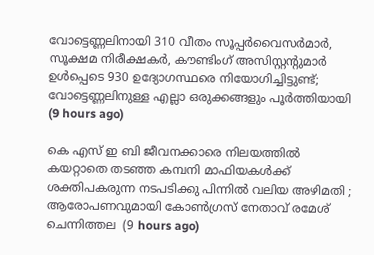വോട്ടെണ്ണലിനായി 310 വീതം സൂപ്പർവൈസർമാർ, സൂക്ഷമ നിരീക്ഷകർ, കൗണ്ടിംഗ് അസിസ്റ്റന്റുമാർ ഉൾപ്പെടെ 930 ഉദ്യോഗസ്ഥരെ നിയോഗിച്ചിട്ടുണ്ട്; വോട്ടെണ്ണലിനുള്ള എല്ലാ ഒരുക്കങ്ങളും പൂർത്തിയായി  (9 hours ago)

കെ എസ് ഇ ബി ജീവനക്കാരെ നിലയത്തിൽ കയറ്റാതെ തടഞ്ഞ കമ്പനി മാഫിയകൾക്ക് ശക്തിപകരുന്ന നടപടിക്കു പിന്നിൽ വലിയ അഴിമതി ; ആരോപണവുമായി കോൺഗ്രസ് നേതാവ് രമേശ്‌ ചെന്നിത്തല  (9 hours ago)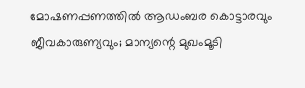മോഷണപ്പണത്തിൽ ആഡംബര കൊട്ടാരവും ജീവകാരുണ്യവും; മാന്യന്റെ മുഖംമൂടി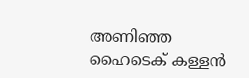അണിഞ്ഞ ഹൈടെക് കള്ളൻ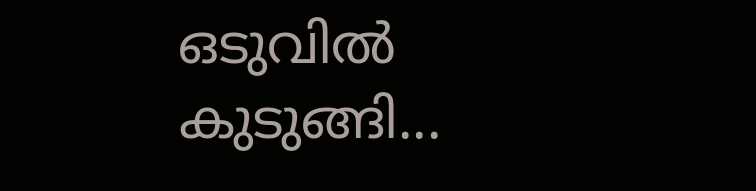ഒടുവിൽ കുടുങ്ങി...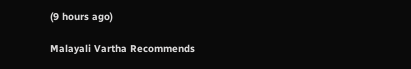(9 hours ago)

Malayali Vartha Recommends